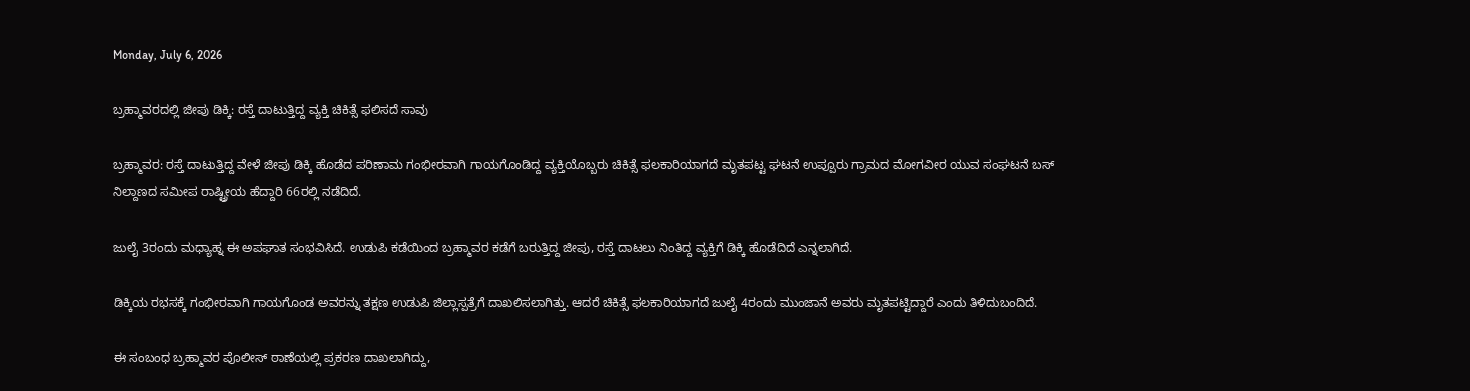Monday, July 6, 2026

ಬ್ರಹ್ಮಾವರದಲ್ಲಿ ಜೀಪು ಡಿಕ್ಕಿ: ರಸ್ತೆ ದಾಟುತ್ತಿದ್ದ ವ್ಯಕ್ತಿ ಚಿಕಿತ್ಸೆ ಫಲಿಸದೆ ಸಾವು

ಬ್ರಹ್ಮಾವರ: ರಸ್ತೆ ದಾಟುತ್ತಿದ್ದ ವೇಳೆ ಜೀಪು ಡಿಕ್ಕಿ ಹೊಡೆದ ಪರಿಣಾಮ ಗಂಭೀರವಾಗಿ ಗಾಯಗೊಂಡಿದ್ದ ವ್ಯಕ್ತಿಯೊಬ್ಬರು ಚಿಕಿತ್ಸೆ ಫಲಕಾರಿಯಾಗದೆ ಮೃತಪಟ್ಟ ಘಟನೆ ಉಪ್ಪೂರು ಗ್ರಾಮದ ಮೋಗವೀರ ಯುವ ಸಂಘಟನೆ ಬಸ್ ನಿಲ್ದಾಣದ ಸಮೀಪ ರಾಷ್ಟ್ರೀಯ ಹೆದ್ದಾರಿ 66ರಲ್ಲಿ ನಡೆದಿದೆ.

ಜುಲೈ 3ರಂದು ಮಧ್ಯಾಹ್ನ ಈ ಅಪಘಾತ ಸಂಭವಿಸಿದೆ. ಉಡುಪಿ ಕಡೆಯಿಂದ ಬ್ರಹ್ಮಾವರ ಕಡೆಗೆ ಬರುತ್ತಿದ್ದ ಜೀಪು, ರಸ್ತೆ ದಾಟಲು ನಿಂತಿದ್ದ ವ್ಯಕ್ತಿಗೆ ಡಿಕ್ಕಿ ಹೊಡೆದಿದೆ ಎನ್ನಲಾಗಿದೆ.

ಡಿಕ್ಕಿಯ ರಭಸಕ್ಕೆ ಗಂಭೀರವಾಗಿ ಗಾಯಗೊಂಡ ಅವರನ್ನು ತಕ್ಷಣ ಉಡುಪಿ ಜಿಲ್ಲಾಸ್ಪತ್ರೆಗೆ ದಾಖಲಿಸಲಾಗಿತ್ತು. ಆದರೆ ಚಿಕಿತ್ಸೆ ಫಲಕಾರಿಯಾಗದೆ ಜುಲೈ 4ರಂದು ಮುಂಜಾನೆ ಅವರು ಮೃತಪಟ್ಟಿದ್ದಾರೆ ಎಂದು ತಿಳಿದುಬಂದಿದೆ.

ಈ ಸಂಬಂಧ ಬ್ರಹ್ಮಾವರ ಪೊಲೀಸ್ ಠಾಣೆಯಲ್ಲಿ ಪ್ರಕರಣ ದಾಖಲಾಗಿದ್ದು,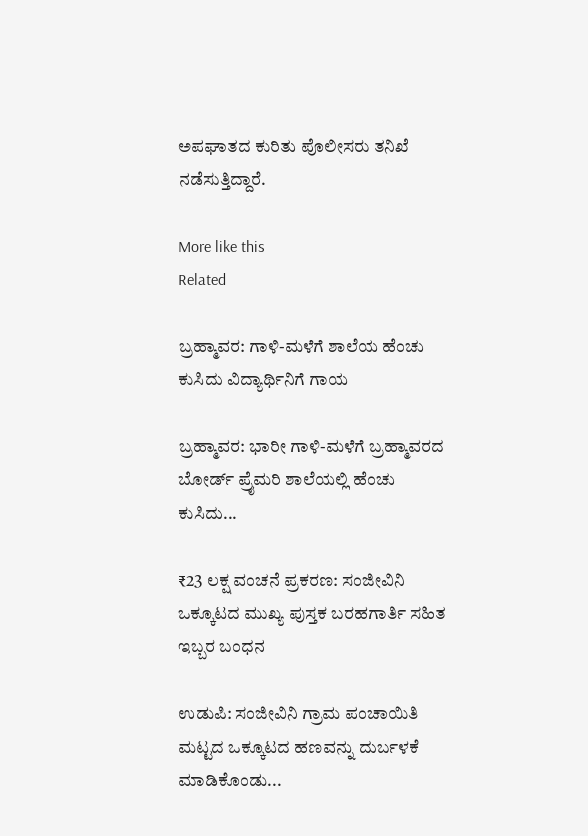ಅಪಘಾತದ ಕುರಿತು ಪೊಲೀಸರು ತನಿಖೆ ನಡೆಸುತ್ತಿದ್ದಾರೆ.

More like this
Related

ಬ್ರಹ್ಮಾವರ: ಗಾಳಿ-ಮಳೆಗೆ ಶಾಲೆಯ ಹೆಂಚು ಕುಸಿದು ವಿದ್ಯಾರ್ಥಿನಿಗೆ ಗಾಯ

ಬ್ರಹ್ಮಾವರ: ಭಾರೀ ಗಾಳಿ-ಮಳೆಗೆ ಬ್ರಹ್ಮಾವರದ ಬೋರ್ಡ್ ಪ್ರೈಮರಿ ಶಾಲೆಯಲ್ಲಿ ಹೆಂಚು ಕುಸಿದು...

₹23 ಲಕ್ಷ ವಂಚನೆ ಪ್ರಕರಣ: ಸಂಜೀವಿನಿ ಒಕ್ಕೂಟದ ಮುಖ್ಯ ಪುಸ್ತಕ ಬರಹಗಾರ್ತಿ ಸಹಿತ ಇಬ್ಬರ ಬಂಧನ

ಉಡುಪಿ: ಸಂಜೀವಿನಿ ಗ್ರಾಮ ಪಂಚಾಯಿತಿ ಮಟ್ಟದ ಒಕ್ಕೂಟದ ಹಣವನ್ನು ದುರ್ಬಳಕೆ ಮಾಡಿಕೊಂಡು...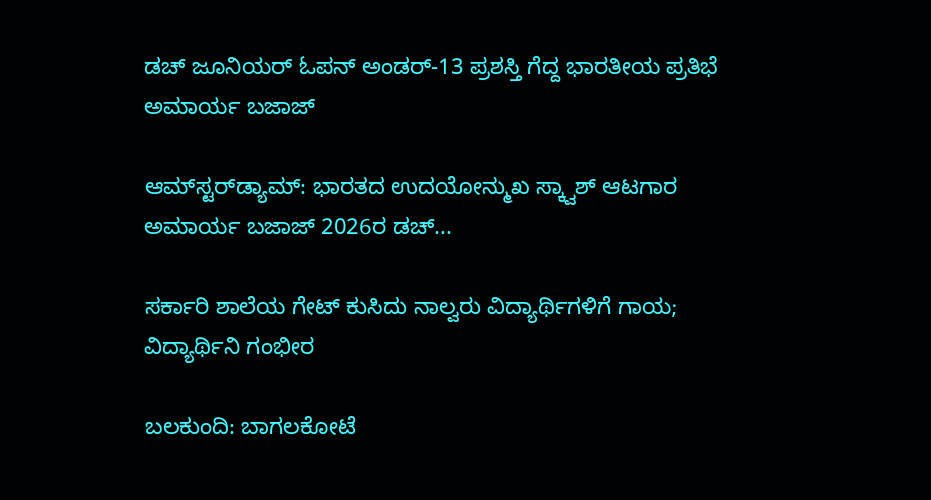ಡಚ್ ಜೂನಿಯರ್ ಓಪನ್‌ ಅಂಡರ್-13 ಪ್ರಶಸ್ತಿ ಗೆದ್ದ ಭಾರತೀಯ ಪ್ರತಿಭೆ ಅಮಾರ್ಯ ಬಜಾಜ್

ಆಮ್‌ಸ್ಟರ್‌ಡ್ಯಾಮ್: ಭಾರತದ ಉದಯೋನ್ಮುಖ ಸ್ಕ್ವಾಶ್ ಆಟಗಾರ ಅಮಾರ್ಯ ಬಜಾಜ್ 2026ರ ಡಚ್...

ಸರ್ಕಾರಿ ಶಾಲೆಯ ಗೇಟ್ ಕುಸಿದು ನಾಲ್ವರು ವಿದ್ಯಾರ್ಥಿಗಳಿಗೆ ಗಾಯ; ವಿದ್ಯಾರ್ಥಿನಿ ಗಂಭೀರ

ಬಲಕುಂದಿ: ಬಾಗಲಕೋಟೆ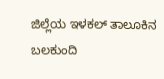ಜಿಲ್ಲೆಯ ಇಳಕಲ್ ತಾಲೂಕಿನ ಬಲಕುಂದಿ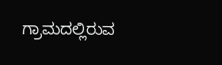ಗ್ರಾಮದಲ್ಲಿರುವ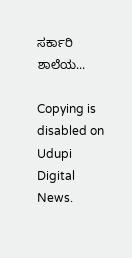ಸರ್ಕಾರಿ ಶಾಲೆಯ...

Copying is disabled on Udupi Digital News.